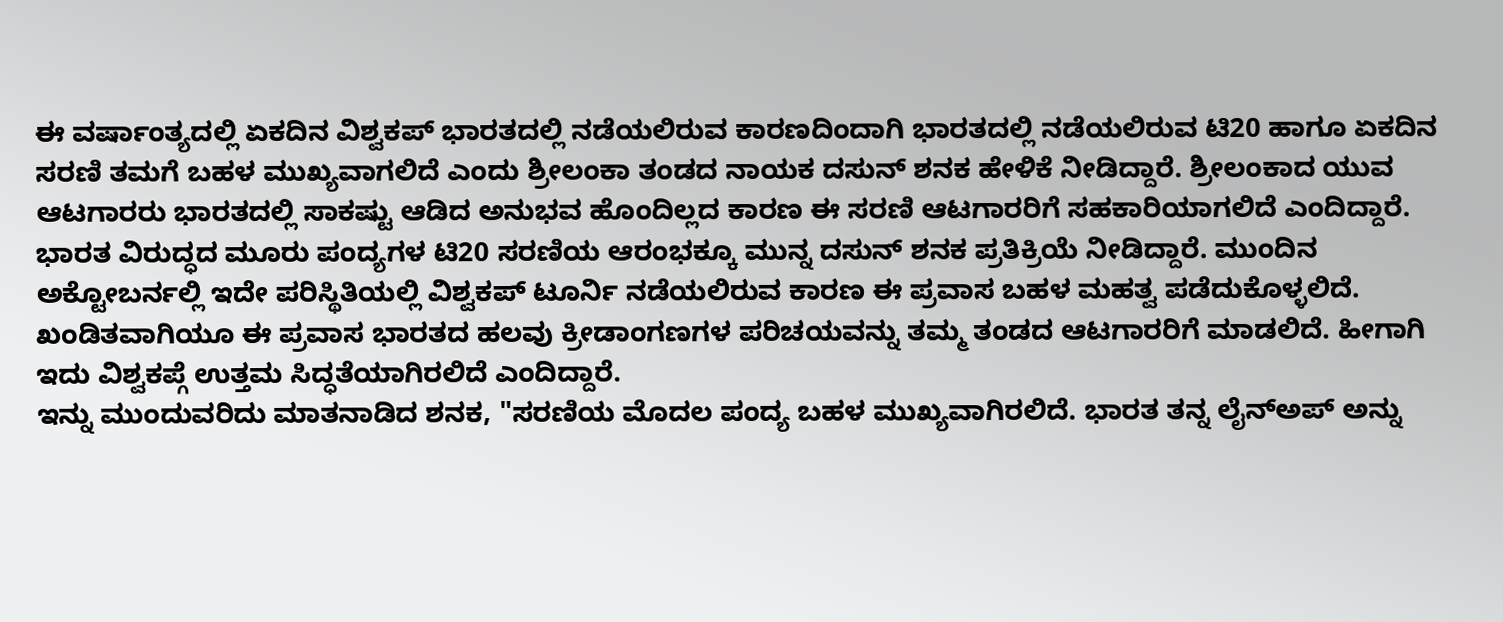ಈ ವರ್ಷಾಂತ್ಯದಲ್ಲಿ ಏಕದಿನ ವಿಶ್ವಕಪ್ ಭಾರತದಲ್ಲಿ ನಡೆಯಲಿರುವ ಕಾರಣದಿಂದಾಗಿ ಭಾರತದಲ್ಲಿ ನಡೆಯಲಿರುವ ಟಿ20 ಹಾಗೂ ಏಕದಿನ ಸರಣಿ ತಮಗೆ ಬಹಳ ಮುಖ್ಯವಾಗಲಿದೆ ಎಂದು ಶ್ರೀಲಂಕಾ ತಂಡದ ನಾಯಕ ದಸುನ್ ಶನಕ ಹೇಳಿಕೆ ನೀಡಿದ್ದಾರೆ. ಶ್ರೀಲಂಕಾದ ಯುವ ಆಟಗಾರರು ಭಾರತದಲ್ಲಿ ಸಾಕಷ್ಟು ಆಡಿದ ಅನುಭವ ಹೊಂದಿಲ್ಲದ ಕಾರಣ ಈ ಸರಣಿ ಆಟಗಾರರಿಗೆ ಸಹಕಾರಿಯಾಗಲಿದೆ ಎಂದಿದ್ದಾರೆ.
ಭಾರತ ವಿರುದ್ಧದ ಮೂರು ಪಂದ್ಯಗಳ ಟಿ20 ಸರಣಿಯ ಆರಂಭಕ್ಕೂ ಮುನ್ನ ದಸುನ್ ಶನಕ ಪ್ರತಿಕ್ರಿಯೆ ನೀಡಿದ್ದಾರೆ. ಮುಂದಿನ ಅಕ್ಟೋಬರ್ನಲ್ಲಿ ಇದೇ ಪರಿಸ್ಥಿತಿಯಲ್ಲಿ ವಿಶ್ವಕಪ್ ಟೂರ್ನಿ ನಡೆಯಲಿರುವ ಕಾರಣ ಈ ಪ್ರವಾಸ ಬಹಳ ಮಹತ್ವ ಪಡೆದುಕೊಳ್ಳಲಿದೆ. ಖಂಡಿತವಾಗಿಯೂ ಈ ಪ್ರವಾಸ ಭಾರತದ ಹಲವು ಕ್ರೀಡಾಂಗಣಗಳ ಪರಿಚಯವನ್ನು ತಮ್ಮ ತಂಡದ ಆಟಗಾರರಿಗೆ ಮಾಡಲಿದೆ. ಹೀಗಾಗಿ ಇದು ವಿಶ್ವಕಪ್ಗೆ ಉತ್ತಮ ಸಿದ್ಧತೆಯಾಗಿರಲಿದೆ ಎಂದಿದ್ದಾರೆ.
ಇನ್ನು ಮುಂದುವರಿದು ಮಾತನಾಡಿದ ಶನಕ, "ಸರಣಿಯ ಮೊದಲ ಪಂದ್ಯ ಬಹಳ ಮುಖ್ಯವಾಗಿರಲಿದೆ. ಭಾರತ ತನ್ನ ಲೈನ್ಅಪ್ ಅನ್ನು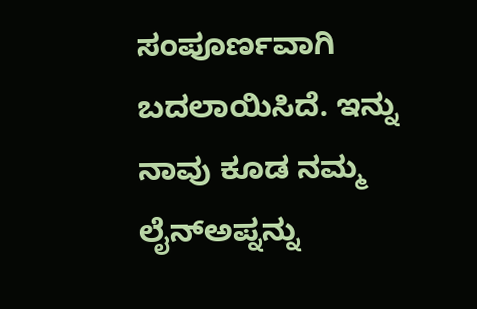ಸಂಪೂರ್ಣವಾಗಿ ಬದಲಾಯಿಸಿದೆ. ಇನ್ನು ನಾವು ಕೂಡ ನಮ್ಮ ಲೈನ್ಅಪ್ನನ್ನು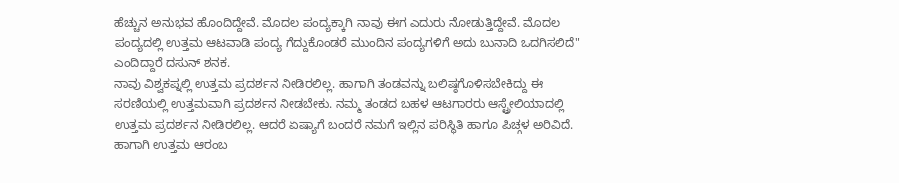ಹೆಚ್ಚುನ ಅನುಭವ ಹೊಂದಿದ್ದೇವೆ. ಮೊದಲ ಪಂದ್ಯಕ್ಕಾಗಿ ನಾವು ಈಗ ಎದುರು ನೋಡುತ್ತಿದ್ದೇವೆ. ಮೊದಲ ಪಂದ್ಯದಲ್ಲಿ ಉತ್ತಮ ಆಟವಾಡಿ ಪಂದ್ಯ ಗೆದ್ದುಕೊಂಡರೆ ಮುಂದಿನ ಪಂದ್ಯಗಳಿಗೆ ಅದು ಬುನಾದಿ ಒದಗಿಸಲಿದೆ" ಎಂದಿದ್ದಾರೆ ದಸುನ್ ಶನಕ.
ನಾವು ವಿಶ್ವಕಪ್ನಲ್ಲಿ ಉತ್ತಮ ಪ್ರದರ್ಶನ ನೀಡಿರಲಿಲ್ಲ. ಹಾಗಾಗಿ ತಂಡವನ್ನು ಬಲಿಷ್ಠಗೊಳಿಸಬೇಕಿದ್ದು ಈ ಸರಣಿಯಲ್ಲಿ ಉತ್ತಮವಾಗಿ ಪ್ರದರ್ಶನ ನೀಡಬೇಕು. ನಮ್ಮ ತಂಡದ ಬಹಳ ಆಟಗಾರರು ಆಸ್ಟ್ರೇಲಿಯಾದಲ್ಲಿ ಉತ್ತಮ ಪ್ರದರ್ಶನ ನೀಡಿರಲಿಲ್ಲ. ಆದರೆ ಏಷ್ಯಾಗೆ ಬಂದರೆ ನಮಗೆ ಇಲ್ಲಿನ ಪರಿಸ್ಥಿತಿ ಹಾಗೂ ಪಿಚ್ಗಳ ಅರಿವಿದೆ. ಹಾಗಾಗಿ ಉತ್ತಮ ಆರಂಬ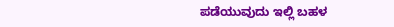ಪಡೆಯುವುದು ಇಲ್ಲಿ ಬಹಳ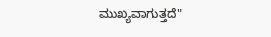ಮುಖ್ಯವಾಗುತ್ತದೆ"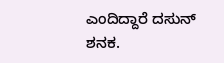ಎಂದಿದ್ದಾರೆ ದಸುನ್ ಶನಕ.